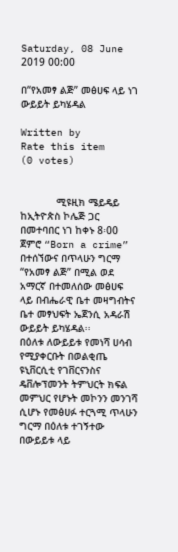Saturday, 08 June 2019 00:00

በ“የአመፃ ልጅ” መፅሀፍ ላይ ነገ ውይይት ይካሄዳል

Written by
Rate this item
(0 votes)


            ሚዩዚክ ሜይዴይ ከኢትዮጵስ ኮሌጅ ጋር በመተባበር ነገ ከቀኑ 8፡00 ጀምሮ “Born a crime” በተሰኘውና በጥላሁን ግርማ “የአመፃ ልጅ” በሚል ወደ አማርኛ በተመለሰው መፅሀፍ ላይ በብሔራዊ ቤተ መዛግብትና ቤተ መፃህፍት ኤጀንሲ አዳራሽ ውይይት ይካሄዳል፡፡
በዕለቱ ለውይይቱ የመነሻ ሀሳብ የሚያቀርቡት በወልቂጤ ዩኒቨርሲቲ የገቨርናንስና ዴቨሎፕመንት ትምህርት ክፍል መምህር የሆኑት መኮንን መንገሻ ሲሆኑ የመፅሀፉ ተርጓሚ ጥላሁን ግርማ በዕለቱ ተገኝተው በውይይቱ ላይ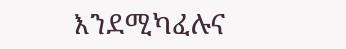እንደሚካፈሉና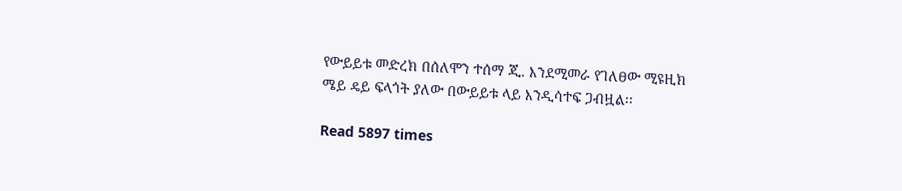የውይይቱ መድረክ በሰለሞን ተሰማ ጂ. እንደሚመራ የገለፀው ሚዩዚክ ሜይ ዴይ ፍላጎት ያለው በውይይቱ ላይ እንዲሳተፍ ጋብዟል፡፡

Read 5897 times